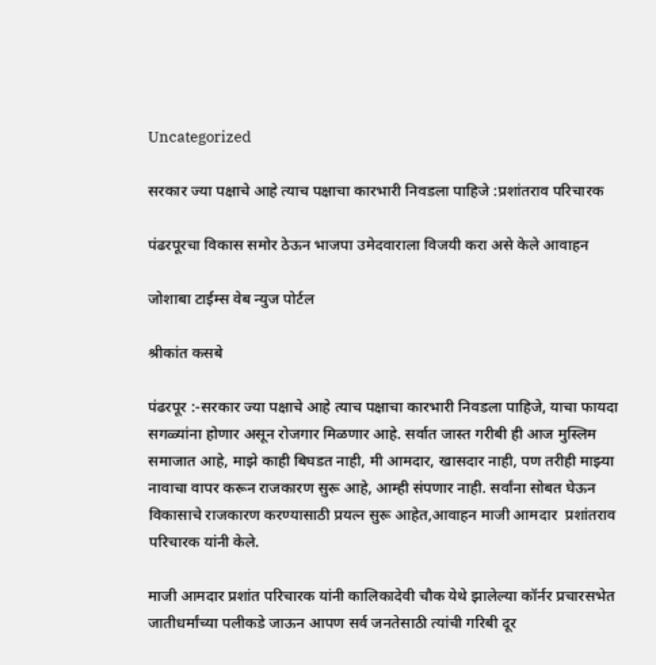Uncategorized

सरकार ज्या पक्षाचे आहे त्याच पक्षाचा कारभारी निवडला पाहिजे :प्रशांतराव परिचारक

पंढरपूरचा विकास समोर ठेऊन भाजपा उमेदवाराला विजयी करा असे केले आवाहन

जोशाबा टाईम्स वेब न्युज पोर्टल

श्रीकांत कसबे

पंढरपूर :-सरकार ज्या पक्षाचे आहे त्याच पक्षाचा कारभारी निवडला पाहिजे, याचा फायदा सगळ्यांना होणार असून रोजगार मिळणार आहे. सर्वात जास्त गरीबी ही आज मुस्लिम समाजात आहे, माझे काही बिघडत नाही, मी आमदार, खासदार नाही, पण तरीही माझ्या नावाचा वापर करून राजकारण सुरू आहे, आम्ही संपणार नाही. सर्वांना सोबत घेऊन विकासाचे राजकारण करण्यासाठी प्रयत्न सुरू आहेत,आवाहन माजी आमदार  प्रशांतराव परिचारक यांनी केले.

माजी आमदार प्रशांत परिचारक यांनी कालिकादेवी चौक येथे झालेल्या कॉर्नर प्रचारसभेत जातीधर्मांच्या पलीकडे जाऊन आपण सर्व जनतेसाठी त्यांची गरिबी दूर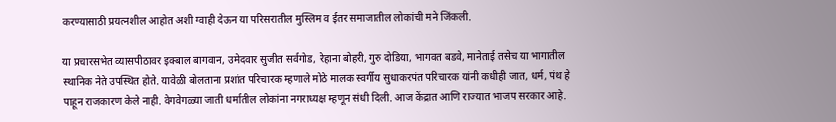करण्यासाठी प्रयत्नशील आहोत अशी ग्वाही देऊन या परिसरातील मुस्लिम व ईतर समाजातील लोकांची मने जिंकली.

या प्रचारसभेत व्यासपीठावर इक्बाल बागवान, उमेदवार सुजीत सर्वगोड, रेहाना बोहरी, गुरु दोडिया, भागवत बडवे, मानेताई तसेच या भागातील स्थानिक नेते उपस्थित होते. यावेळी बोलताना प्रशांत परिचारक म्हणाले मोठे मालक स्वर्गीय सुधाकरपंत परिचारक यांनी कधीही जात, धर्म, पंथ हे पाहून राजकारण केले नाही. वेगवेगळ्या जाती धर्मातील लोकांना नगराध्यक्ष म्हणून संधी दिली. आज केंद्रात आणि राज्यात भाजप सरकार आहे.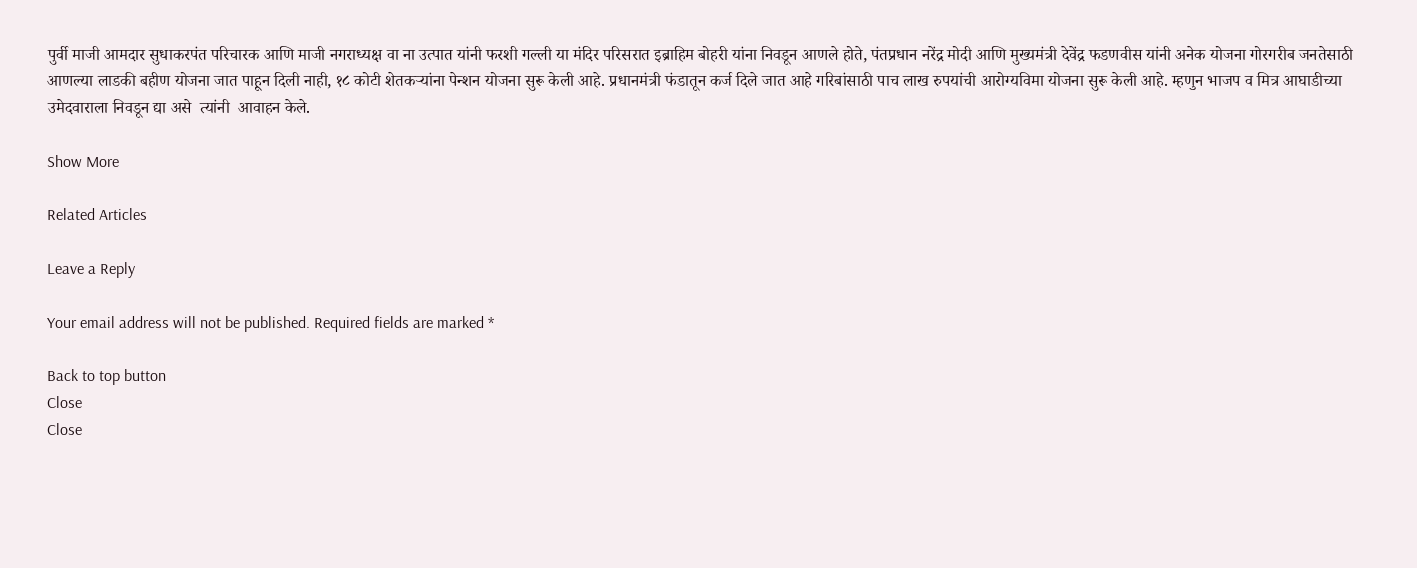पुर्वी माजी आमदार सुधाकरपंत परिचारक आणि माजी नगराध्यक्ष वा ना उत्पात यांनी फरशी गल्ली या मंदिर परिसरात इब्राहिम बोहरी यांना निवडून आणले होते, पंतप्रधान नरेंद्र मोदी आणि मुख्यमंत्री देवेंद्र फडणवीस यांनी अनेक योजना गोरगरीब जनतेसाठी आणल्या लाडकी बहीण योजना जात पाहून दिली नाही, १८ कोटी शेतकऱ्यांना पेन्शन योजना सुरू केली आहे. प्रधानमंत्री फंडातून कर्ज दिले जात आहे गरिबांसाठी पाच लाख रुपयांची आरोग्यविमा योजना सुरू केली आहे. म्हणुन भाजप व मित्र आघाडीच्या उमेदवाराला निवडून द्या असे  त्यांनी  आवाहन केले.

Show More

Related Articles

Leave a Reply

Your email address will not be published. Required fields are marked *

Back to top button
Close
Close